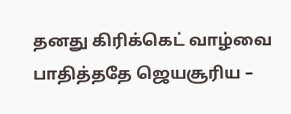தனது கிரிக்கெட் வாழ்வை பாதித்ததே ஜெயசூரிய –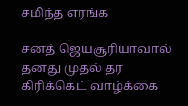சமிந்த எரங்க

சனத் ஜெயசூரியாவால் தனது முதல் தர கிரிக்கெட் வாழ்க்கை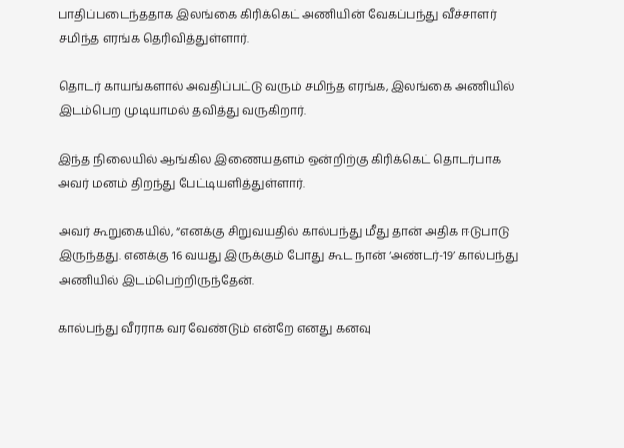பாதிப்படைந்ததாக இலங்கை கிரிக்கெட் அணியின் வேகப்பந்து வீச்சாளர் சமிந்த எரங்க தெரிவித்துள்ளார்.

தொடர் காயங்களால் அவதிப்பட்டு வரும் சமிந்த எரங்க, இலங்கை அணியில் இடம்பெற முடியாமல் தவித்து வருகிறார்.

இந்த நிலையில் ஆங்கில இணையதளம் ஒன்றிற்கு கிரிக்கெட் தொடர்பாக அவர் மனம் திறந்து பேட்டியளித்துள்ளார்.

அவர் கூறுகையில், “எனக்கு சிறுவயதில் கால்பந்து மீது தான் அதிக ஈடுபாடு இருந்தது. எனக்கு 16 வயது இருக்கும் போது கூட நான் ‘அண்டர்-19’ கால்பந்து அணியில் இடம்பெற்றிருந்தேன்.

கால்பந்து வீரராக வர வேண்டும் என்றே எனது கனவு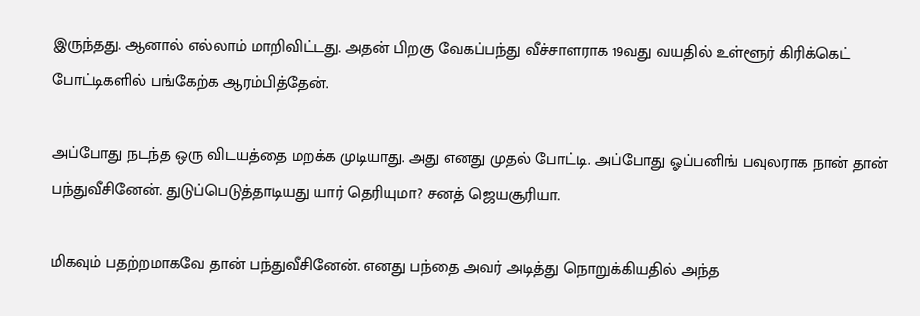இருந்தது. ஆனால் எல்லாம் மாறிவிட்டது. அதன் பிறகு வேகப்பந்து வீச்சாளராக 19வது வயதில் உள்ளூர் கிரிக்கெட் போட்டிகளில் பங்கேற்க ஆரம்பித்தேன்.

அப்போது நடந்த ஒரு விடயத்தை மறக்க முடியாது. அது எனது முதல் போட்டி. அப்போது ஓப்பனிங் பவுலராக நான் தான் பந்துவீசினேன். துடுப்பெடுத்தாடியது யார் தெரியுமா? சனத் ஜெயசூரியா.

மிகவும் பதற்றமாகவே தான் பந்துவீசினேன். எனது பந்தை அவர் அடித்து நொறுக்கியதில் அந்த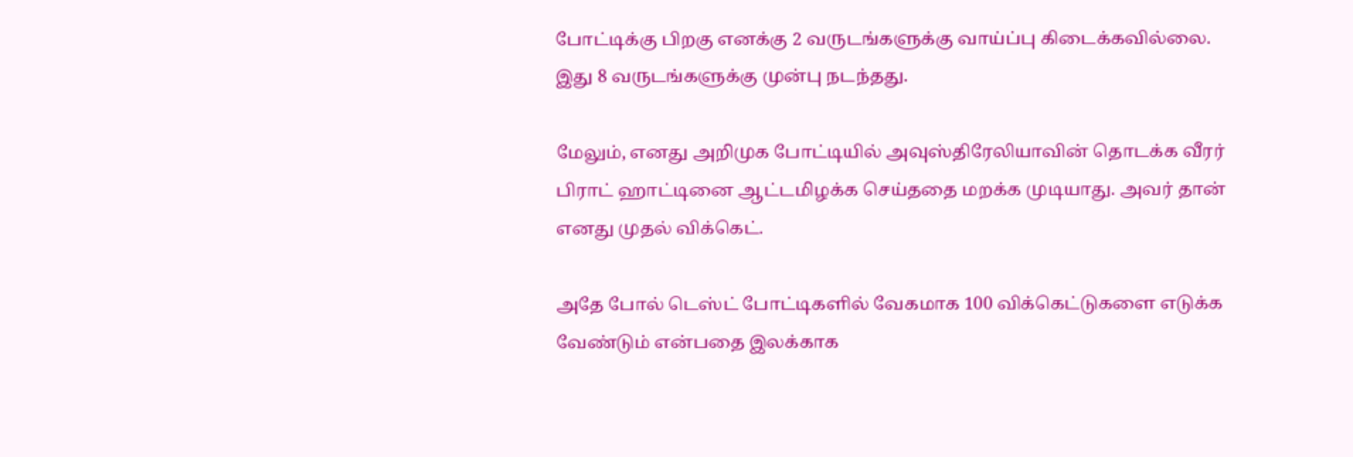போட்டிக்கு பிறகு எனக்கு 2 வருடங்களுக்கு வாய்ப்பு கிடைக்கவில்லை. இது 8 வருடங்களுக்கு முன்பு நடந்தது.

மேலும், எனது அறிமுக போட்டியில் அவுஸ்திரேலியாவின் தொடக்க வீரர் பிராட் ஹாட்டினை ஆட்டமிழக்க செய்ததை மறக்க முடியாது. அவர் தான் எனது முதல் விக்கெட்.

அதே போல் டெஸ்ட் போட்டிகளில் வேகமாக 100 விக்கெட்டுகளை எடுக்க வேண்டும் என்பதை இலக்காக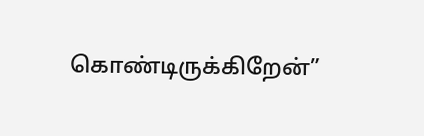கொண்டிருக்கிறேன்”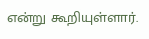என்று கூறியுள்ளார்.